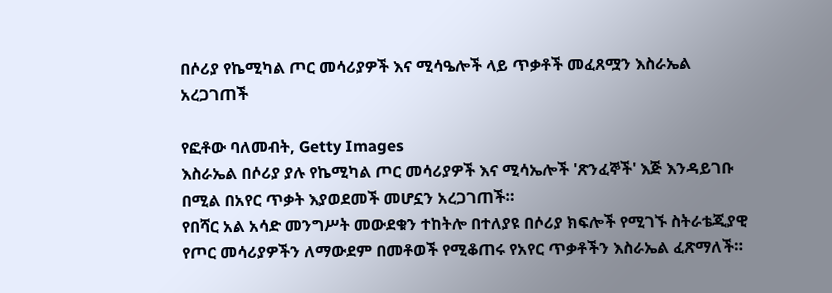በሶሪያ የኬሚካል ጦር መሳሪያዎች እና ሚሳዔሎች ላይ ጥቃቶች መፈጸሟን እስራኤል አረጋገጠች

የፎቶው ባለመብት, Getty Images
እስራኤል በሶሪያ ያሉ የኬሚካል ጦር መሳሪያዎች እና ሚሳኤሎች 'ጽንፈኞች' እጅ እንዳይገቡ በሚል በአየር ጥቃት እያወደመች መሆኗን አረጋገጠች።
የበሻር አል አሳድ መንግሥት መውደቁን ተከትሎ በተለያዩ በሶሪያ ክፍሎች የሚገኙ ስትራቴጂያዊ የጦር መሳሪያዎችን ለማውደም በመቶወች የሚቆጠሩ የአየር ጥቃቶችን እስራኤል ፈጽማለች።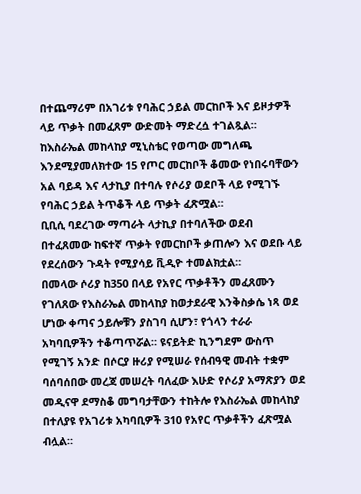በተጨማሪም በአገሪቱ የባሕር ኃይል መርከቦች እና ይዞታዎች ላይ ጥቃት በመፈጸም ውድመት ማድረሷ ተገልጿል።
ከእስራኤል መከላከያ ሚኒስቴር የወጣው መግለጫ እንደሚያመለክተው 15 የጦር መርከቦች ቆመው የነበሩባቸውን አል ባይዳ እና ላታኪያ በተባሉ የሶሪያ ወደቦች ላይ የሚገኙ የባሕር ኃይል ትጥቆች ላይ ጥቃት ፈጽሟል።
ቢቢሲ ባደረገው ማጣራት ላታኪያ በተባለችው ወደብ በተፈጸመው ከፍተኛ ጥቃት የመርከቦች ቃጠሎን እና ወደቡ ላይ የደረሰውን ጉዳት የሚያሳይ ቪዲዮ ተመልክቷል።
በመላው ሶሪያ ከ350 በላይ የአየር ጥቃቶችን መፈጸሙን የገለጸው የእስራኤል መከላከያ ከወታደራዊ እንቅስቃሴ ነጻ ወደ ሆነው ቀጣና ኃይሎቹን ያስገባ ሲሆን፣ የጎላን ተራራ አካባቢዎችን ተቆጣጥሯል። ዩናይትድ ኪንግደም ውስጥ የሚገኝ አንድ በሶርያ ዙሪያ የሚሠራ የሰብዓዊ መብት ተቋም ባሰባሰበው መረጃ መሠረት ባለፈው እሁድ የሶሪያ አማጽያን ወደ መዲናዋ ደማስቆ መግባታቸውን ተከትሎ የእስራኤል መከላከያ በተለያዩ የአገሪቱ አካባቢዎች 310 የአየር ጥቃቶችን ፈጽሟል ብሏል።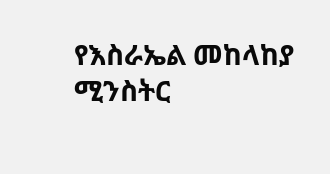የእስራኤል መከላከያ ሚንስትር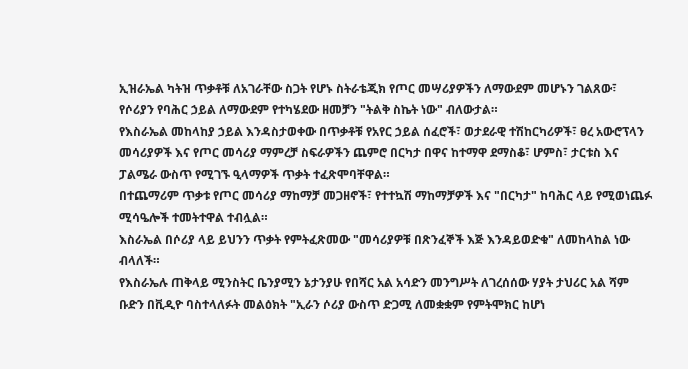ኢዝራኤል ካትዝ ጥቃቶቹ ለአገራቸው ስጋት የሆኑ ስትራቴጂክ የጦር መሣሪያዎችን ለማውደም መሆኑን ገልጸው፣ የሶሪያን የባሕር ኃይል ለማውደም የተካሄደው ዘመቻን "ትልቅ ስኬት ነው" ብለውታል።
የእስራኤል መከላከያ ኃይል እንዳስታወቀው በጥቃቶቹ የአየር ኃይል ሰፈሮች፣ ወታደራዊ ተሽከርካሪዎች፣ ፀረ አውሮፕላን መሳሪያዎች እና የጦር መሳሪያ ማምረቻ ስፍራዎችን ጨምሮ በርካታ በዋና ከተማዋ ደማስቆ፣ ሆምስ፣ ታርቱስ እና ፓልሜራ ውስጥ የሚገኙ ዒላማዎች ጥቃት ተፈጽሞባቸዋል።
በተጨማሪም ጥቃቱ የጦር መሳሪያ ማከማቻ መጋዘኖች፣ የተተኳሽ ማከማቻዎች እና "በርካታ" ከባሕር ላይ የሚወነጨፉ ሚሳዔሎች ተመትተዋል ተብሏል።
እስራኤል በሶሪያ ላይ ይህንን ጥቃት የምትፈጽመው "መሳሪያዎቹ በጽንፈኞች እጅ እንዳይወድቁ" ለመከላከል ነው ብላለች።
የእስራኤሉ ጠቅላይ ሚንስትር ቤንያሚን ኔታንያሁ የበሻር አል አሳድን መንግሥት ለገረሰሰው ሃያት ታህሪር አል ሻም ቡድን በቪዲዮ ባስተላለፉት መልዕክት "ኢራን ሶሪያ ውስጥ ድጋሚ ለመቋቋም የምትሞክር ከሆነ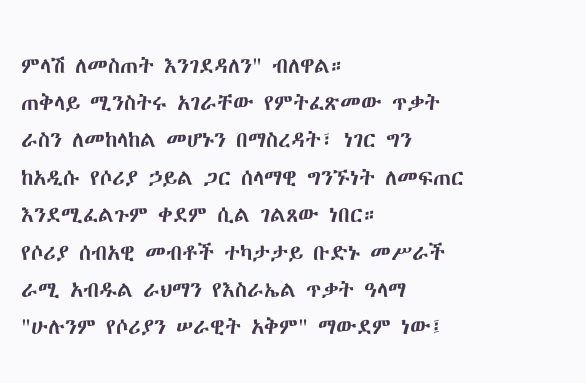ምላሽ ለመስጠት እንገደዳለን" ብለዋል።
ጠቅላይ ሚንስትሩ አገራቸው የምትፈጽመው ጥቃት ራስን ለመከላከል መሆኑን በማስረዳት፣ ነገር ግን ከአዲሱ የሶሪያ ኃይል ጋር ሰላማዊ ግንኙነት ለመፍጠር እንደሚፈልጉም ቀደም ሲል ገልጸው ነበር።
የሶሪያ ሰብአዊ መብቶች ተካታታይ ቡድኑ መሥራች ራሚ አብዱል ራህማን የእስራኤል ጥቃት ዓላማ "ሁሉንም የሶሪያን ሠራዊት አቅም" ማውደም ነው፤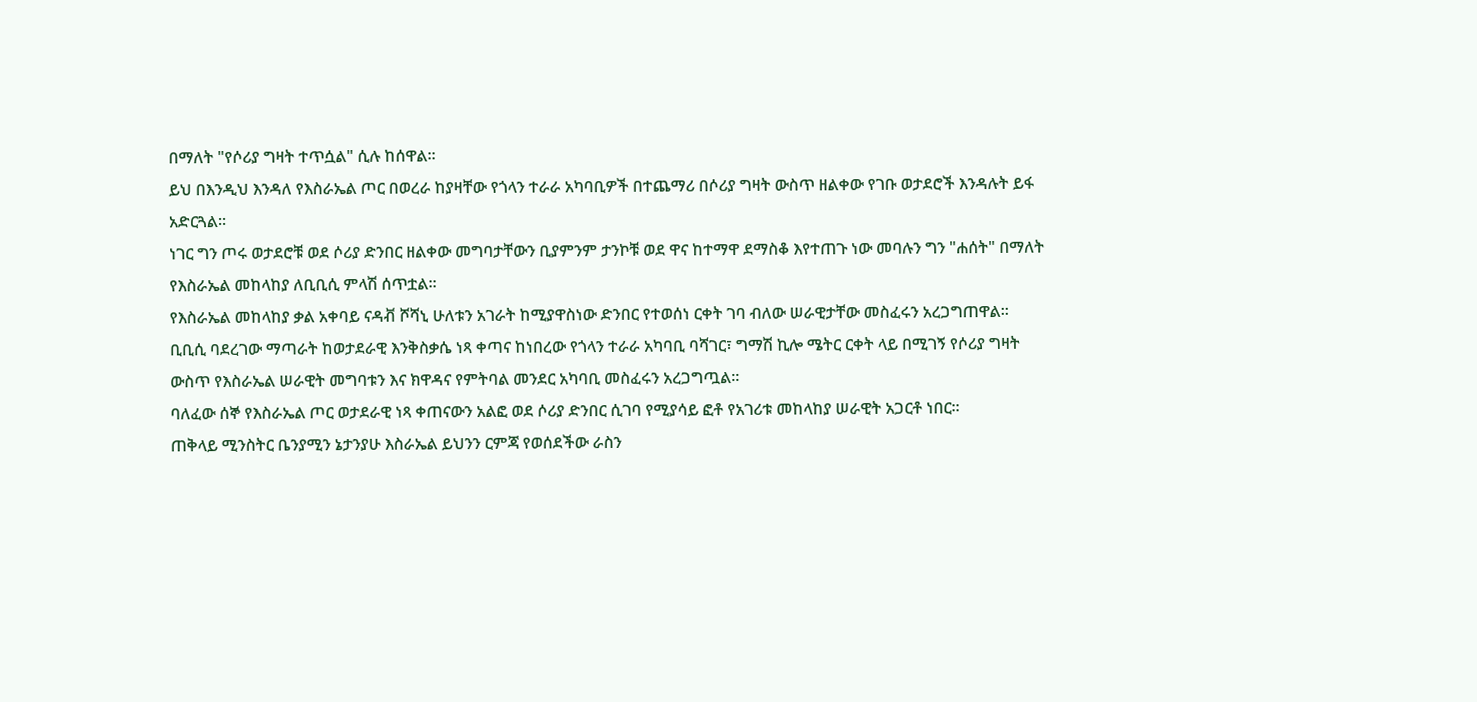በማለት "የሶሪያ ግዛት ተጥሷል" ሲሉ ከሰዋል።
ይህ በእንዲህ እንዳለ የእስራኤል ጦር በወረራ ከያዛቸው የጎላን ተራራ አካባቢዎች በተጨማሪ በሶሪያ ግዛት ውስጥ ዘልቀው የገቡ ወታደሮች እንዳሉት ይፋ አድርጓል።
ነገር ግን ጦሩ ወታደሮቹ ወደ ሶሪያ ድንበር ዘልቀው መግባታቸውን ቢያምንም ታንኮቹ ወደ ዋና ከተማዋ ደማስቆ እየተጠጉ ነው መባሉን ግን "ሐሰት" በማለት የእስራኤል መከላከያ ለቢቢሲ ምላሽ ሰጥቷል።
የእስራኤል መከላከያ ቃል አቀባይ ናዳቭ ሾሻኒ ሁለቱን አገራት ከሚያዋስነው ድንበር የተወሰነ ርቀት ገባ ብለው ሠራዊታቸው መስፈሩን አረጋግጠዋል።
ቢቢሲ ባደረገው ማጣራት ከወታደራዊ እንቅስቃሴ ነጻ ቀጣና ከነበረው የጎላን ተራራ አካባቢ ባሻገር፣ ግማሽ ኪሎ ሜትር ርቀት ላይ በሚገኝ የሶሪያ ግዛት ውስጥ የእስራኤል ሠራዊት መግባቱን እና ክዋዳና የምትባል መንደር አካባቢ መስፈሩን አረጋግጧል።
ባለፈው ሰኞ የእስራኤል ጦር ወታደራዊ ነጻ ቀጠናውን አልፎ ወደ ሶሪያ ድንበር ሲገባ የሚያሳይ ፎቶ የአገሪቱ መከላከያ ሠራዊት አጋርቶ ነበር።
ጠቅላይ ሚንስትር ቤንያሚን ኔታንያሁ እስራኤል ይህንን ርምጃ የወሰደችው ራስን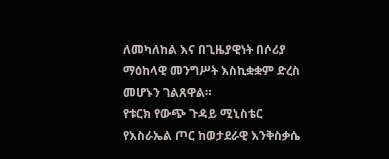ለመካለከል እና በጊዜያዊነት በሶሪያ ማዕከላዊ መንግሥት እስኪቋቋም ድረስ መሆኑን ገልጸዋል።
የቱርክ የውጭ ጉዳይ ሚኒስቴር የእስራኤል ጦር ከወታደራዊ እንቅስቃሴ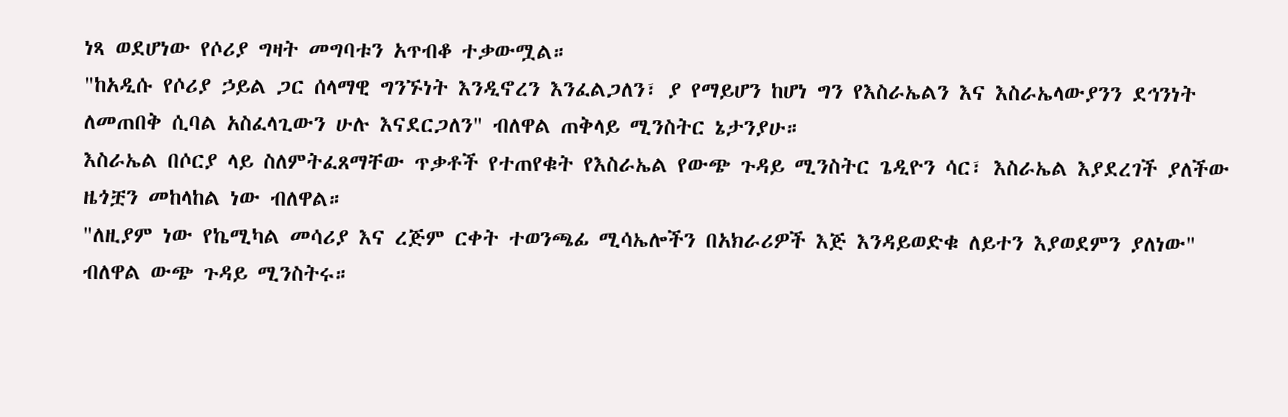ነጻ ወደሆነው የሶሪያ ግዛት መግባቱን አጥብቆ ተቃውሟል።
"ከአዲሱ የሶሪያ ኃይል ጋር ሰላማዊ ግንኙነት እንዲኖረን እንፈልጋለን፣ ያ የማይሆን ከሆነ ግን የእስራኤልን እና እስራኤላውያንን ደኅንነት ለመጠበቅ ሲባል አስፈላጊውን ሁሉ እናደርጋለን" ብለዋል ጠቅላይ ሚንስትር ኔታንያሁ።
እስራኤል በሶርያ ላይ ስለምትፈጸማቸው ጥቃቶች የተጠየቁት የእስራኤል የውጭ ጉዳይ ሚንስትር ጌዲዮን ሳር፣ እስራኤል እያደረገች ያለችው ዜጎቿን መከላከል ነው ብለዋል።
"ለዚያም ነው የኬሚካል መሳሪያ እና ረጅም ርቀት ተወንጫፊ ሚሳኤሎችን በአክራሪዎች እጅ እንዳይወድቁ ለይተን እያወደምን ያለነው" ብለዋል ውጭ ጉዳይ ሚንስትሩ።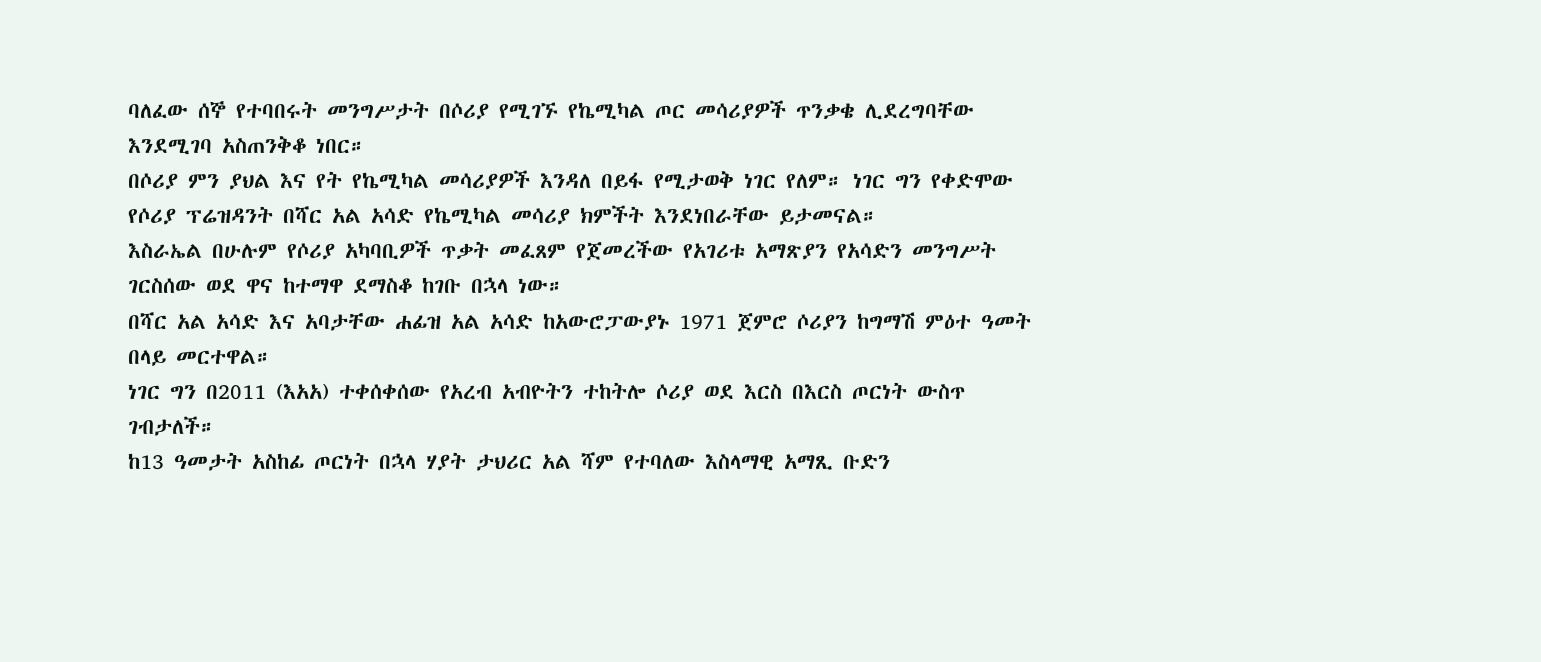ባለፈው ሰኞ የተባበሩት መንግሥታት በሶሪያ የሚገኙ የኬሚካል ጦር መሳሪያዎች ጥንቃቄ ሊደረግባቸው እንደሚገባ አስጠንቅቆ ነበር።
በሶሪያ ምን ያህል እና የት የኬሚካል መሳሪያዎች እንዳለ በይፋ የሚታወቅ ነገር የለም። ነገር ግን የቀድሞው የሶሪያ ፕሬዝዳንት በሻር አል አሳድ የኬሚካል መሳሪያ ክምችት እንደነበራቸው ይታመናል።
እስራኤል በሁሉም የሶሪያ አካባቢዎች ጥቃት መፈጸም የጀመረችው የአገሪቱ አማጽያን የአሳድን መንግሥት ገርስሰው ወደ ዋና ከተማዋ ደማስቆ ከገቡ በኋላ ነው።
በሻር አል አሳድ እና አባታቸው ሐፊዝ አል አሳድ ከአውሮፓውያኑ 1971 ጀምሮ ሶሪያን ከግማሽ ምዕተ ዓመት በላይ መርተዋል።
ነገር ግን በ2011 (እአአ) ተቀሰቀሰው የአረብ አብዮትን ተከትሎ ሶሪያ ወደ እርስ በእርስ ጦርነት ውስጥ ገብታለች።
ከ13 ዓመታት አስከፊ ጦርነት በኋላ ሃያት ታህሪር አል ሻም የተባለው እስላማዊ አማጺ ቡድን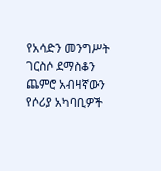የአሳድን መንግሥት ገርስሶ ደማስቆን ጨምሮ አብዛኛውን የሶሪያ አካባቢዎች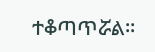ተቆጣጥሯል።